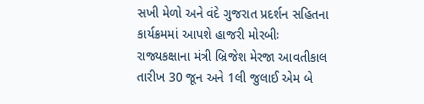સખી મેળો અને વંદે ગુજરાત પ્રદર્શન સહિતના કાર્યક્રમમાં આપશે હાજરી મોરબીઃ રાજ્યકક્ષાના મંત્રી બ્રિજેશ મેરજા આવતીકાલ તારીખ 30 જૂન અને 1લી જુલાઈ એમ બે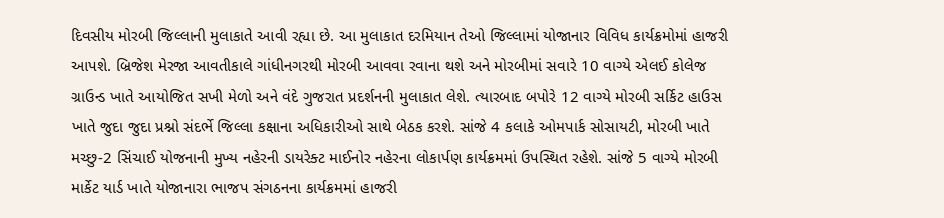દિવસીય મોરબી જિલ્લાની મુલાકાતે આવી રહ્યા છે. આ મુલાકાત દરમિયાન તેઓ જિલ્લામાં યોજાનાર વિવિધ કાર્યક્રમોમાં હાજરી આપશે. બ્રિજેશ મેરજા આવતીકાલે ગાંધીનગરથી મોરબી આવવા રવાના થશે અને મોરબીમાં સવારે 10 વાગ્યે એલઈ કોલેજ ગ્રાઉન્ડ ખાતે આયોજિત સખી મેળો અને વંદે ગુજરાત પ્રદર્શનની મુલાકાત લેશે. ત્યારબાદ બપોરે 12 વાગ્યે મોરબી સર્કિટ હાઉસ ખાતે જુદા જુદા પ્રશ્નો સંદર્ભે જિલ્લા કક્ષાના અધિકારીઓ સાથે બેઠક કરશે. સાંજે 4 કલાકે ઓમપાર્ક સોસાયટી, મોરબી ખાતે મચ્છુ-2 સિંચાઈ યોજનાની મુખ્ય નહેરની ડાયરેક્ટ માઈનોર નહેરના લોકાર્પણ કાર્યક્રમમાં ઉપસ્થિત રહેશે. સાંજે 5 વાગ્યે મોરબી માર્કેટ યાર્ડ ખાતે યોજાનારા ભાજપ સંગઠનના કાર્યક્રમમાં હાજરી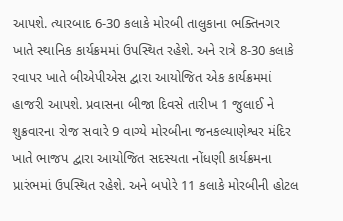આપશે. ત્યારબાદ 6-30 કલાકે મોરબી તાલુકાના ભક્તિનગર ખાતે સ્થાનિક કાર્યક્રમમાં ઉપસ્થિત રહેશે. અને રાત્રે 8-30 કલાકે રવાપર ખાતે બીએપીએસ દ્વારા આયોજિત એક કાર્યક્રમમાં હાજરી આપશે. પ્રવાસના બીજા દિવસે તારીખ 1 જુલાઈ ને શુક્રવારના રોજ સવારે 9 વાગ્યે મોરબીના જનકલ્યાણેશ્વર મંદિર ખાતે ભાજપ દ્વારા આયોજિત સદસ્યતા નોંધણી કાર્યક્રમના પ્રારંભમાં ઉપસ્થિત રહેશે. અને બપોરે 11 કલાકે મોરબીની હોટલ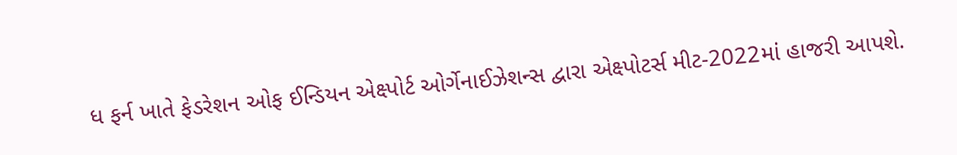ધ ફર્ન ખાતે ફેડરેશન ઓફ ઈન્ડિયન એક્ષ્પોર્ટ ઓર્ગેનાઈઝેશન્સ દ્વારા એક્ષ્પોટર્સ મીટ-2022માં હાજરી આપશે.